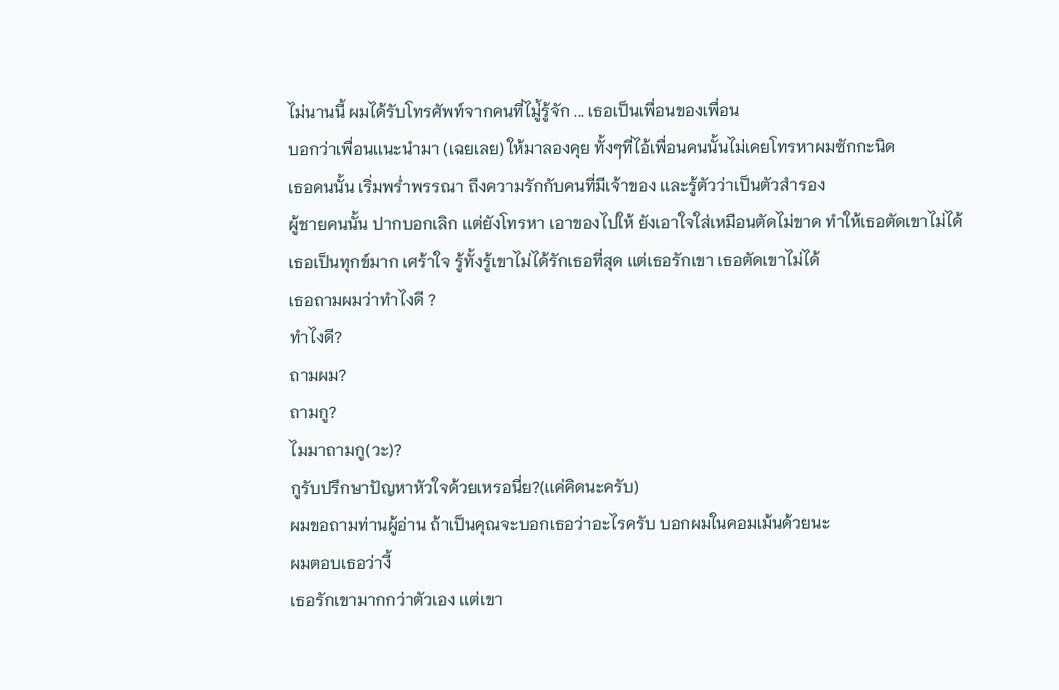ไม่นานนี้ ผมได้รับโทรศัพท์จากคนที่ไมู่้รู้จัก ... เธอเป็นเพื่อนของเพื่อน
บอกว่าเพื่อนเเนะนำมา (เฉยเลย) ให้มาลองคุย ทั้งๆที่ไอ้เพื่อนคนนั้นไม่เคยโทรหาผมซักกะนิด
เธอคนนั้น เริ่มพร่ำพรรณา ถึงความรักกับคนที่มีเจ้าของ เเละรู้ตัวว่าเป็นตัวสำรอง
ผู้ชายคนนั้น ปากบอกเลิก เเต่ยังโทรหา เอาของไปให้ ยังเอาใจใส่เหมือนตัดไม่ขาด ทำให้เธอตัดเขาไม่ได้
เธอเป็นทุกข์มาก เศร้าใจ รู้ทั้งรู้เขาไม่ได้รักเธอที่สุด เเต่เธอรักเขา เธอตัดเขาไม่ได้
เธอถามผมว่าทำไงดี ?
ทำไงดี?
ถามผม?
ถามกู?
ไมมาถามกู(วะ)?
กูรับปรึกษาปัญหาหัวใจด้วยเหรอนี่ย?(เเค่คิดนะครับ)
ผมขอถามท่านผู้อ่าน ถ้าเป็นคุณจะบอกเธอว่าอะไรครับ บอกผมในคอมเม้นด้วยนะ
ผมตอบเธอว่างี้
เธอรักเขามากกว่าตัวเอง เเต่เขา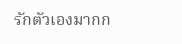รักตัวเองมากก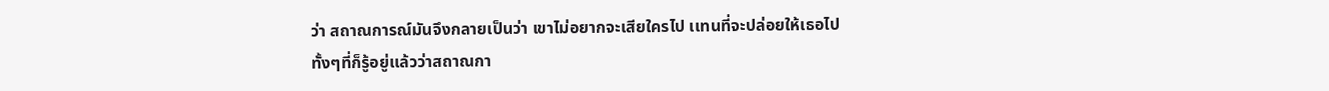ว่า สถาณการณ์มันจึงกลายเป็นว่า เขาไม่อยากจะเสียใครไป เเทนที่จะปล่อยให้เธอไป ทั้งๆที่ก็รู้อยู่เเล้วว่าสถาณกา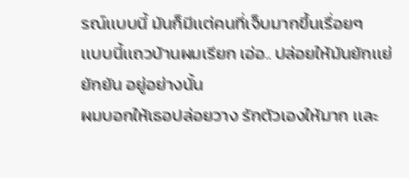รณ์เเบบนี้ มันก็มีเเต่คนที่เจ็บมากขึ้นเรื่อยๆ
เเบบนี้เเถวบ้านผมเรียก เอ่อ.. ปล่อยให้มันยักเเย่ยักยัน อยู่อย่างนั้น
ผมบอกให้เธอปล่อยวาง รักตัวเองให้มาก เเละ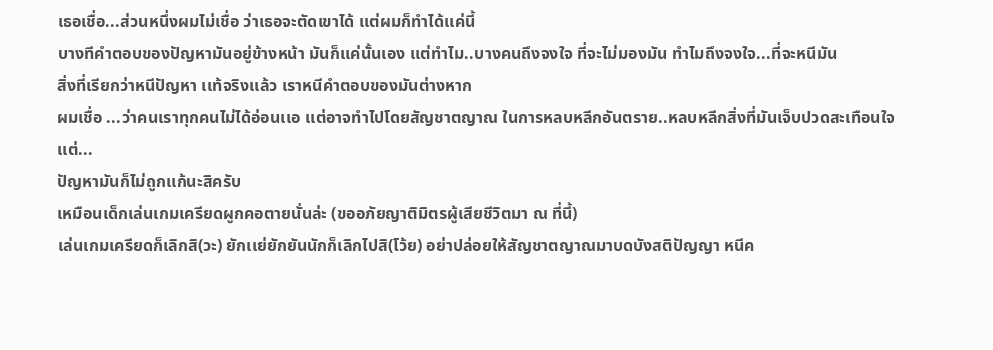เธอเชื่อ...ส่วนหนึ่งผมไม่เชื่อ ว่าเธอจะตัดเขาได้ เเต่ผมก็ทำได้เเค่นี้
บางทีคำตอบของปัญหามันอยู่ข้างหน้า มันก็เเค่นั้นเอง เเต่ทำไม..บางคนถึงจงใจ ที่จะไม่มองมัน ทำไมถึงจงใจ...ที่จะหนีมัน
สิ่งที่เรียกว่าหนีปัญหา เเท้จริงเเล้ว เราหนีคำตอบของมันต่างหาก
ผมเชื่อ ...ว่าคนเราทุกคนไม่ได้อ่อนเเอ เเต่อาจทำไปโดยสัญชาตญาณ ในการหลบหลีกอันตราย..หลบหลีกสิ่งที่มันเจ็บปวดสะเทือนใจ
เเต่...
ปัญหามันก็ไม่ถูกเเก้นะสิครับ
เหมือนเด็กเล่นเกมเครียดผูกคอตายนั่นล่ะ (ขออภัยญาติมิตรผู้เสียชีวิตมา ณ ที่นี้)
เล่นเกมเครียดก็เลิกสิ(วะ) ยักเเย่ยักยันนักก็เลิกไปสิ(โว้ย) อย่าปล่อยให้สัญชาตญาณมาบดบังสติปัญญา หนีค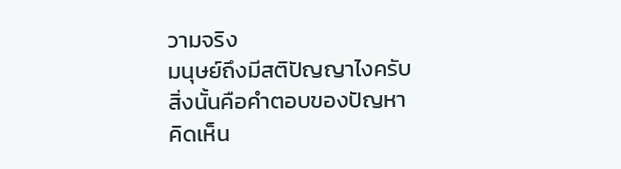วามจริง
มนุษย์ถึงมีสติปัญญาไงครับ
สิ่งนั้นคือคำตอบของปัญหา
คิดเห็น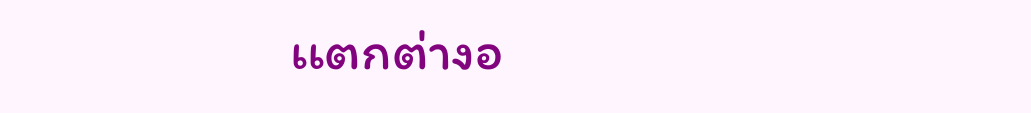เเตกต่างอ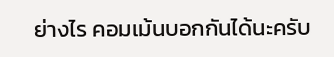ย่างไร คอมเม้นบอกกันได้นะครับ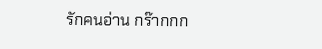รักคนอ่าน กร๊ากกก